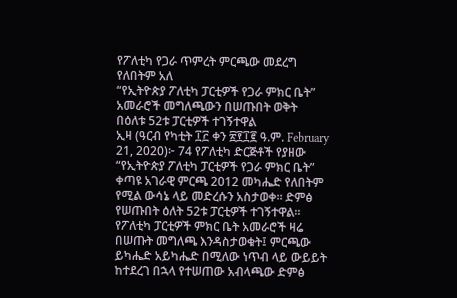የፖለቲካ የጋራ ጥምረት ምርጫው መደረግ የለበትም አለ
“የኢትዮጵያ ፖለቲካ ፓርቲዎች የጋራ ምክር ቤት” አመራሮች መግለጫውን በሠጡበት ወቅት
በዕለቱ 52ቱ ፓርቲዎች ተገኝተዋል
ኢዛ (ዓርብ የካቲት ፲፫ ቀን ፳፻፲፪ ዓ.ም. February 21, 2020)፦ 74 የፖለቲካ ድርጅቶች የያዘው “የኢትዮጵያ ፖለቲካ ፓርቲዎች የጋራ ምክር ቤት” ቀጣዩ አገራዊ ምርጫ 2012 መካሔድ የለበትም የሚል ውሳኔ ላይ መድረሱን አስታወቀ። ድምፅ የሠጡበት ዕለት 52ቱ ፓርቲዎች ተገኝተዋል።
የፖለቲካ ፓርቲዎች ምክር ቤት አመራሮች ዛሬ በሠጡት መግለጫ እንዳስታወቁት፤ ምርጫው ይካሔድ አይካሔድ በሚለው ነጥብ ላይ ውይይት ከተደረገ በኋላ የተሠጠው አብላጫው ድምፅ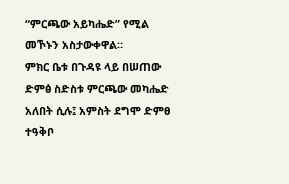“ምርጫው አይካሔድ” የሚል መኾኑን አስታውቀዋል።
ምክር ቤቱ በጉዳዩ ላይ በሠጠው ድምፅ ስድስቱ ምርጫው መካሔድ አለበት ሲሉ፤ አምስት ደግሞ ድምፀ ተዓቅቦ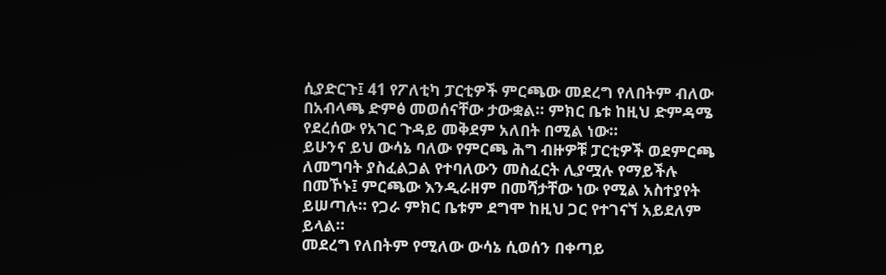ሲያድርጉ፤ 41 የፖለቲካ ፓርቲዎች ምርጫው መደረግ የለበትም ብለው በአብላጫ ድምፅ መወሰናቸው ታውቋል። ምክር ቤቱ ከዚህ ድምዳሜ የደረሰው የአገር ጉዳይ መቅደም አለበት በሚል ነው።
ይሁንና ይህ ውሳኔ ባለው የምርጫ ሕግ ብዙዎቹ ፓርቲዎች ወደምርጫ ለመግባት ያስፈልጋል የተባለውን መስፈርት ሊያሟሉ የማይችሉ በመኾኑ፤ ምርጫው እንዲራዘም በመሻታቸው ነው የሚል አስተያየት ይሠጣሉ። የጋራ ምክር ቤቱም ደግሞ ከዚህ ጋር የተገናኘ አይደለም ይላል።
መደረግ የለበትም የሚለው ውሳኔ ሲወሰን በቀጣይ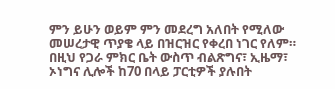ምን ይሁን ወይም ምን መደረግ አለበት የሚለው መሠረታዊ ጥያቄ ላይ በዝርዝር የቀረበ ነገር የለም። በዚህ የጋራ ምክር ቤት ውስጥ ብልጽግና፣ ኢዜማ፣ ኦነግና ሊሎች ከ70 በላይ ፓርቲዎች ያሉበት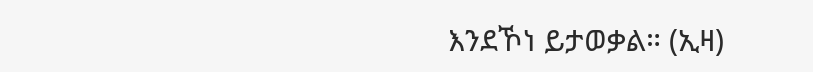እንደኾነ ይታወቃል። (ኢዛ)